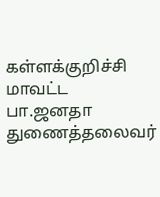கள்ளக்குறிச்சி மாவட்ட பா.ஜனதா துணைத்தலைவர்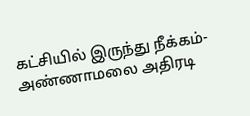கட்சியில் இருந்து நீக்கம்- அண்ணாமலை அதிரடி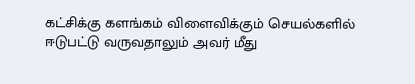கட்சிக்கு களங்கம் விளைவிக்கும் செயல்களில் ஈடுபட்டு வருவதாலும் அவர் மீது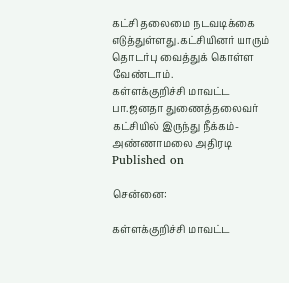கட்சி தலைமை நடவடிக்கை எடுத்துள்ளது.கட்சியினர் யாரும் தொடர்பு வைத்துக் கொள்ள வேண்டாம்.
கள்ளக்குறிச்சி மாவட்ட பா.ஜனதா துணைத்தலைவர் கட்சியில் இருந்து நீக்கம்- அண்ணாமலை அதிரடி
Published on

சென்னை:

கள்ளக்குறிச்சி மாவட்ட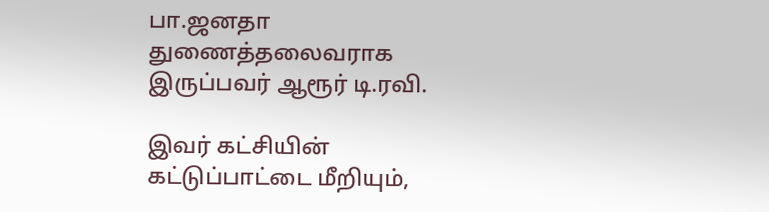பா.ஜனதா துணைத்தலைவராக இருப்பவர் ஆரூர் டி.ரவி.

இவர் கட்சியின் கட்டுப்பாட்டை மீறியும்,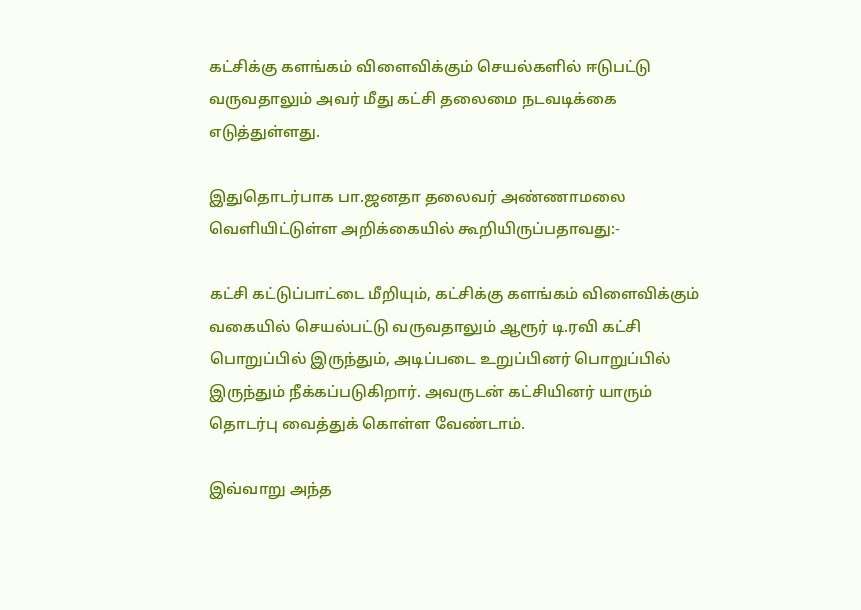கட்சிக்கு களங்கம் விளைவிக்கும் செயல்களில் ஈடுபட்டு வருவதாலும் அவர் மீது கட்சி தலைமை நடவடிக்கை எடுத்துள்ளது.

இதுதொடர்பாக பா.ஜனதா தலைவர் அண்ணாமலை வெளியிட்டுள்ள அறிக்கையில் கூறியிருப்பதாவது:-

கட்சி கட்டுப்பாட்டை மீறியும், கட்சிக்கு களங்கம் விளைவிக்கும் வகையில் செயல்பட்டு வருவதாலும் ஆரூர் டி.ரவி கட்சி பொறுப்பில் இருந்தும், அடிப்படை உறுப்பினர் பொறுப்பில் இருந்தும் நீக்கப்படுகிறார். அவருடன் கட்சியினர் யாரும் தொடர்பு வைத்துக் கொள்ள வேண்டாம்.

இவ்வாறு அந்த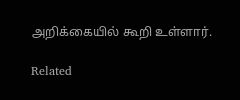அறிக்கையில் கூறி உள்ளார்.

Related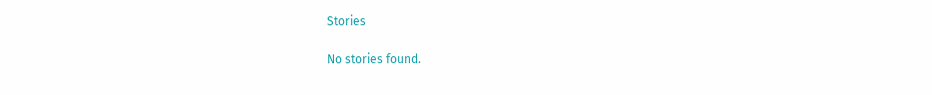Stories

No stories found.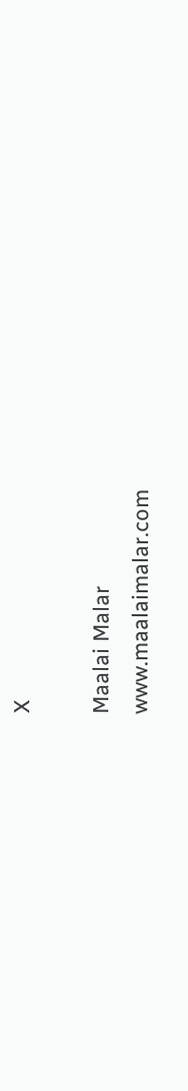X

Maalai Malar
www.maalaimalar.com